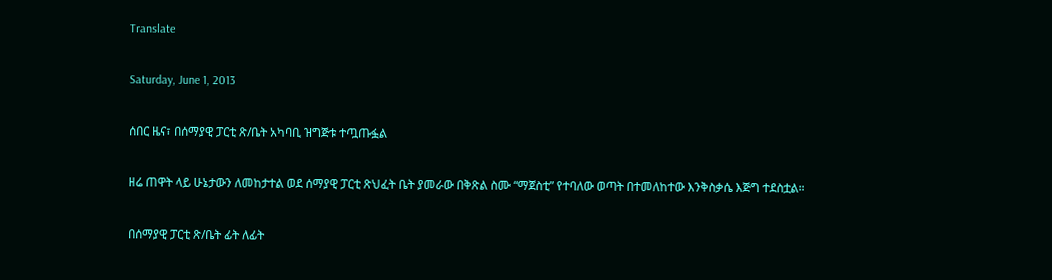Translate

Saturday, June 1, 2013

ሰበር ዜና፣ በሰማያዊ ፓርቲ ጽ/ቤት አካባቢ ዝግጅቱ ተጧጡፏል

ዘሬ ጠዋት ላይ ሁኔታውን ለመከታተል ወደ ሰማያዊ ፓርቲ ጽህፈት ቤት ያመራው በቅጽል ስሙ “ማጀስቲ” የተባለው ወጣት በተመለከተው እንቅስቃሴ እጅግ ተደስቷል።

በሰማያዊ ፓርቲ ጽ/ቤት ፊት ለፊት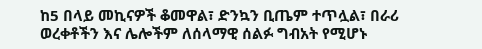ከ5 በላይ መኪናዎች ቆመዋል፣ ድንኳን ቢጤም ተጥሏል፣ በራሪ ወረቀቶችን እና ሌሎችም ለሰላማዊ ሰልፉ ግብአት የሚሆኑ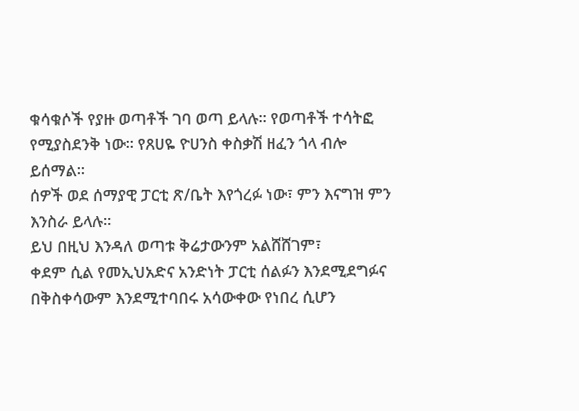ቁሳቁሶች የያዙ ወጣቶች ገባ ወጣ ይላሉ። የወጣቶች ተሳትፎ የሚያስደንቅ ነው። የጸሀዬ ዮሀንስ ቀስቃሽ ዘፈን ጎላ ብሎ ይሰማል።
ሰዎች ወደ ሰማያዊ ፓርቲ ጽ/ቤት እየጎረፉ ነው፣ ምን እናግዝ ምን እንስራ ይላሉ።
ይህ በዚህ እንዳለ ወጣቱ ቅሬታውንም አልሸሸገም፣
ቀደም ሲል የመኢህአድና አንድነት ፓርቲ ሰልፉን እንደሚደግፉና በቅስቀሳውም እንደሚተባበሩ አሳውቀው የነበረ ሲሆን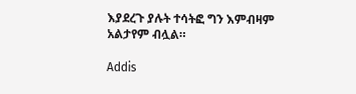እያደረጉ ያሉት ተሳትፎ ግን እምብዛም አልታየም ብሏል።

Addis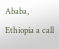Ababa, Ethiopia a call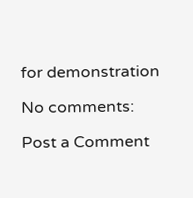for demonstration

No comments:

Post a Comment